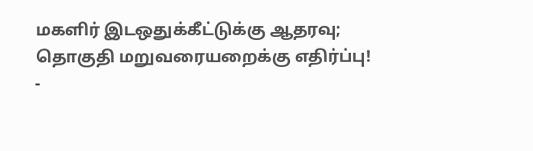மகளிர் இடஒதுக்கீட்டுக்கு ஆதரவு; தொகுதி மறுவரையறைக்கு எதிர்ப்பு! -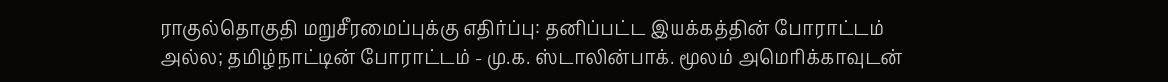ராகுல்தொகுதி மறுசீரமைப்புக்கு எதிர்ப்பு: தனிப்பட்ட இயக்கத்தின் போராட்டம் அல்ல; தமிழ்நாட்டின் போராட்டம் - மு.க. ஸ்டாலின்பாக். மூலம் அமெரிக்காவுடன்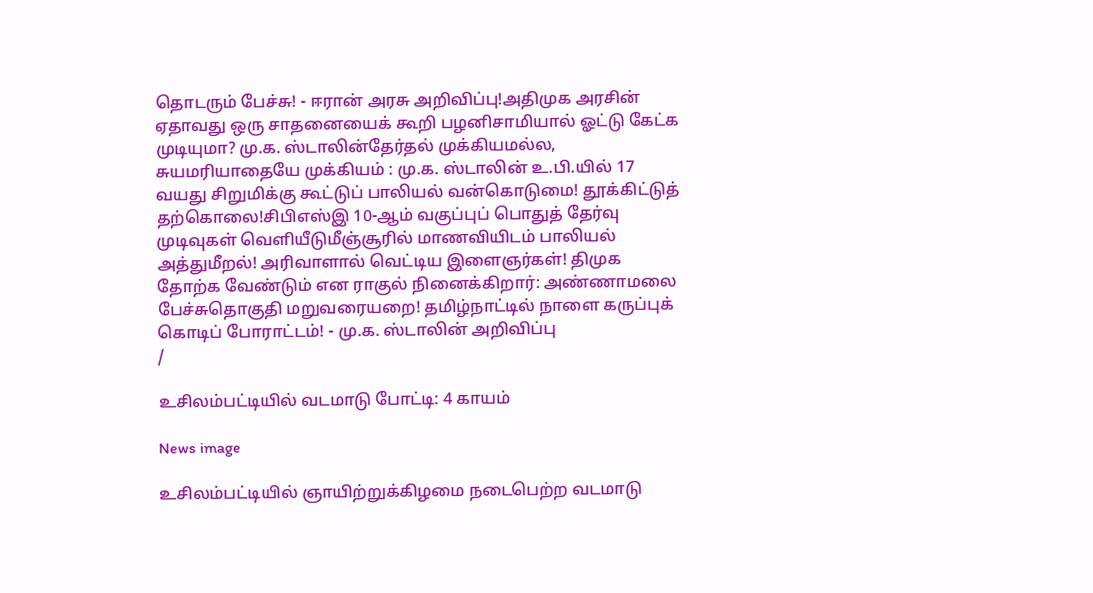தொடரும் பேச்சு! - ஈரான் அரசு அறிவிப்பு!அதிமுக அரசின் ஏதாவது ஒரு சாதனையைக் கூறி பழனிசாமியால் ஓட்டு கேட்க முடியுமா? மு.க. ஸ்டாலின்தேர்தல் முக்கியமல்ல, சுயமரியாதையே முக்கியம் : மு.க. ஸ்டாலின் உ.பி.யில் 17 வயது சிறுமிக்கு கூட்டுப் பாலியல் வன்கொடுமை! தூக்கிட்டுத் தற்கொலை!சிபிஎஸ்இ 10-ஆம் வகுப்புப் பொதுத் தேர்வு முடிவுகள் வெளியீடுமீஞ்சூரில் மாணவியிடம் பாலியல் அத்துமீறல்! அரிவாளால் வெட்டிய இளைஞர்கள்! திமுக தோற்க வேண்டும் என ராகுல் நினைக்கிறார்: அண்ணாமலை பேச்சுதொகுதி மறுவரையறை! தமிழ்நாட்டில் நாளை கருப்புக் கொடிப் போராட்டம்! - மு.க. ஸ்டாலின் அறிவிப்பு
/

உசிலம்பட்டியில் வடமாடு போட்டி: 4 காயம்

News image

உசிலம்பட்டியில் ஞாயிற்றுக்கிழமை நடைபெற்ற வடமாடு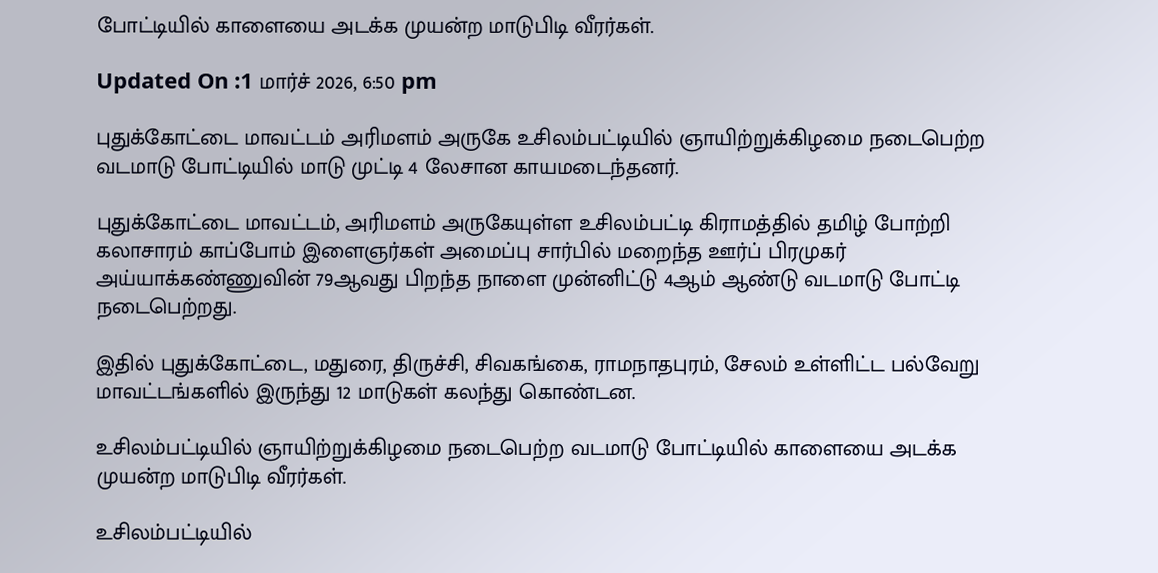போட்டியில் காளையை அடக்க முயன்ற மாடுபிடி வீரர்கள்.

Updated On :1 மார்ச் 2026, 6:50 pm

புதுக்கோட்டை மாவட்டம் அரிமளம் அருகே உசிலம்பட்டியில் ஞாயிற்றுக்கிழமை நடைபெற்ற வடமாடு போட்டியில் மாடு முட்டி 4 லேசான காயமடைந்தனர்.

புதுக்கோட்டை மாவட்டம், அரிமளம் அருகேயுள்ள உசிலம்பட்டி கிராமத்தில் தமிழ் போற்றி கலாசாரம் காப்போம் இளைஞர்கள் அமைப்பு சார்பில் மறைந்த ஊர்ப் பிரமுகர் அய்யாக்கண்ணுவின் 79ஆவது பிறந்த நாளை முன்னிட்டு 4ஆம் ஆண்டு வடமாடு போட்டி நடைபெற்றது.

இதில் புதுக்கோட்டை, மதுரை, திருச்சி, சிவகங்கை, ராமநாதபுரம், சேலம் உள்ளிட்ட பல்வேறு மாவட்டங்களில் இருந்து 12 மாடுகள் கலந்து கொண்டன.

உசிலம்பட்டியில் ஞாயிற்றுக்கிழமை நடைபெற்ற வடமாடு போட்டியில் காளையை அடக்க முயன்ற மாடுபிடி வீரர்கள்.

உசிலம்பட்டியில்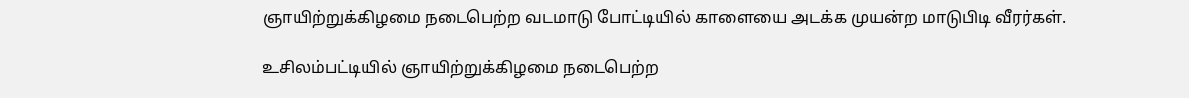ஞாயிற்றுக்கிழமை நடைபெற்ற வடமாடு போட்டியில் காளையை அடக்க முயன்ற மாடுபிடி வீரர்கள்.

உசிலம்பட்டியில் ஞாயிற்றுக்கிழமை நடைபெற்ற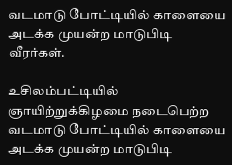வடமாடு போட்டியில் காளையை அடக்க முயன்ற மாடுபிடி வீரர்கள்.

உசிலம்பட்டியில் ஞாயிற்றுக்கிழமை நடைபெற்ற வடமாடு போட்டியில் காளையை அடக்க முயன்ற மாடுபிடி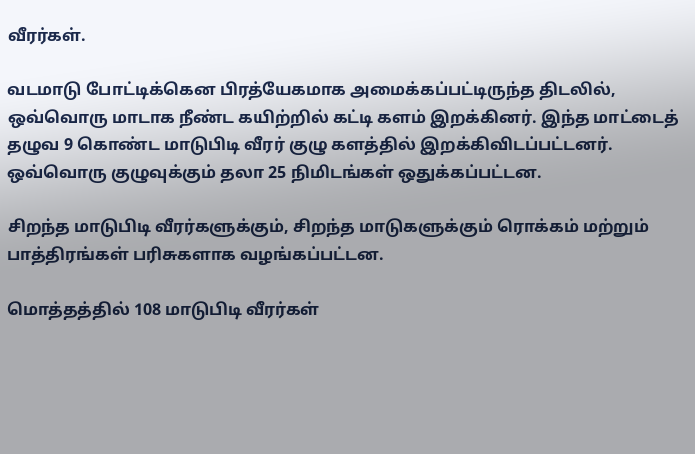வீரர்கள்.

வடமாடு போட்டிக்கென பிரத்யேகமாக அமைக்கப்பட்டிருந்த திடலில், ஒவ்வொரு மாடாக நீண்ட கயிற்றில் கட்டி களம் இறக்கினர். இந்த மாட்டைத் தழுவ 9 கொண்ட மாடுபிடி வீரர் குழு களத்தில் இறக்கிவிடப்பட்டனர். ஒவ்வொரு குழுவுக்கும் தலா 25 நிமிடங்கள் ஒதுக்கப்பட்டன.

சிறந்த மாடுபிடி வீரர்களுக்கும், சிறந்த மாடுகளுக்கும் ரொக்கம் மற்றும் பாத்திரங்கள் பரிசுகளாக வழங்கப்பட்டன.

மொத்தத்தில் 108 மாடுபிடி வீரர்கள்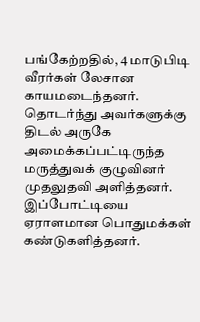பங்கேற்றதில், 4 மாடுபிடி வீரர்கள் லேசான காயமடைந்தனர். தொடர்ந்து அவர்களுக்கு திடல் அருகே அமைக்கப்பட்டிருந்த மருத்துவக் குழுவினர் முதலுதவி அளித்தனர். இப்போட்டியை ஏராளமான பொதுமக்கள் கண்டுகளித்தனர்.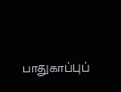பாதுகாப்புப்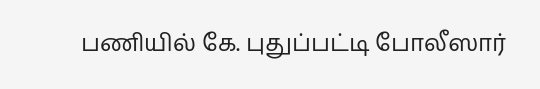பணியில் கே. புதுப்பட்டி போலீஸார்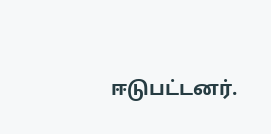ஈடுபட்டனர்.